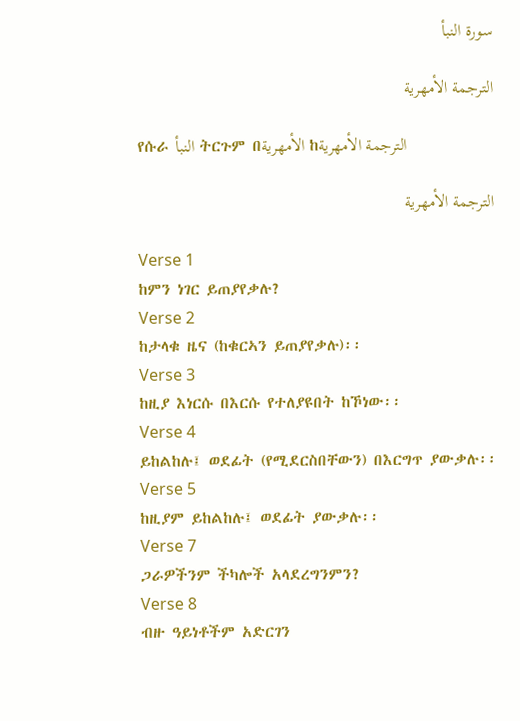سورة النبأ

الترجمة الأمهرية

የሱራ النبأ ትርጉም በالأمهرية ከالترجمة الأمهرية

الترجمة الأمهرية

Verse 1
ከምን ነገር ይጠያየቃሉ?
Verse 2
ከታላቁ ዜና (ከቁርኣን ይጠያየቃሉ)፡፡
Verse 3
ከዚያ እነርሱ በእርሱ የተለያዩበት ከኾነው፡፡
Verse 4
ይከልከሉ፤ ወደፊት (የሚደርስበቸውን) በእርግጥ ያውቃሉ፡፡
Verse 5
ከዚያም ይከልከሉ፤ ወደፊት ያውቃሉ፡፡
Verse 7
ጋራዎችንም ችካሎች አላደረግንምን?
Verse 8
ብዙ ዓይነቶችም አድርገን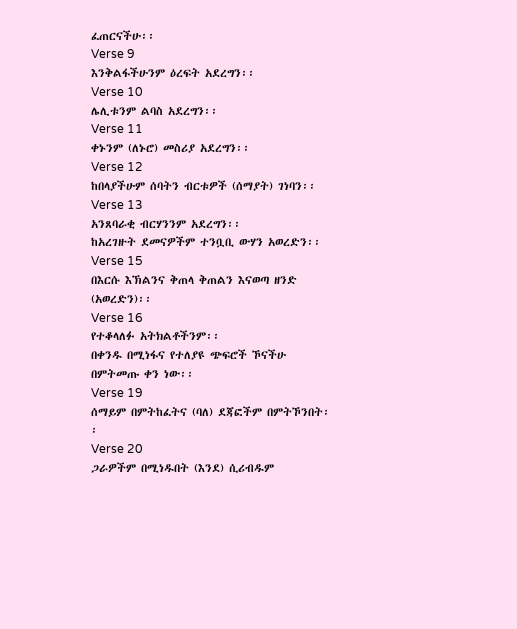ፈጠርናችሁ፡፡
Verse 9
እንቅልፋችሁንም ዕረፍት አደረግን፡፡
Verse 10
ሌሊቱንም ልባስ አደረግን፡፡
Verse 11
ቀኑንም (ለኑሮ) መስሪያ አደረግን፡፡
Verse 12
ከበላያችሁም ሰባትን ብርቱዎች (ሰማያት) ገነባን፡፡
Verse 13
አንጸባራቂ ብርሃንንም አደረግን፡፡
ከአረገዙት ደመናዎችም ተንቧቢ ውሃን አወረድን፡፡
Verse 15
በእርሱ እኽልንና ቅጠላ ቅጠልን እናወጣ ዘንድ (አወረድን)፡፡
Verse 16
የተቆላለፉ አትክልቶችንም፡፡
በቀንዱ በሚነፋና የተለያዩ ጭፍሮች ኾናችሁ በምትመጡ ቀን ነው፡፡
Verse 19
ሰማይም በምትከፈትና (ባለ) ደጃፎችም በምትኾንበት፡፡
Verse 20
ጋራዎችም በሚነዱበት (እንደ) ሲሪብዱም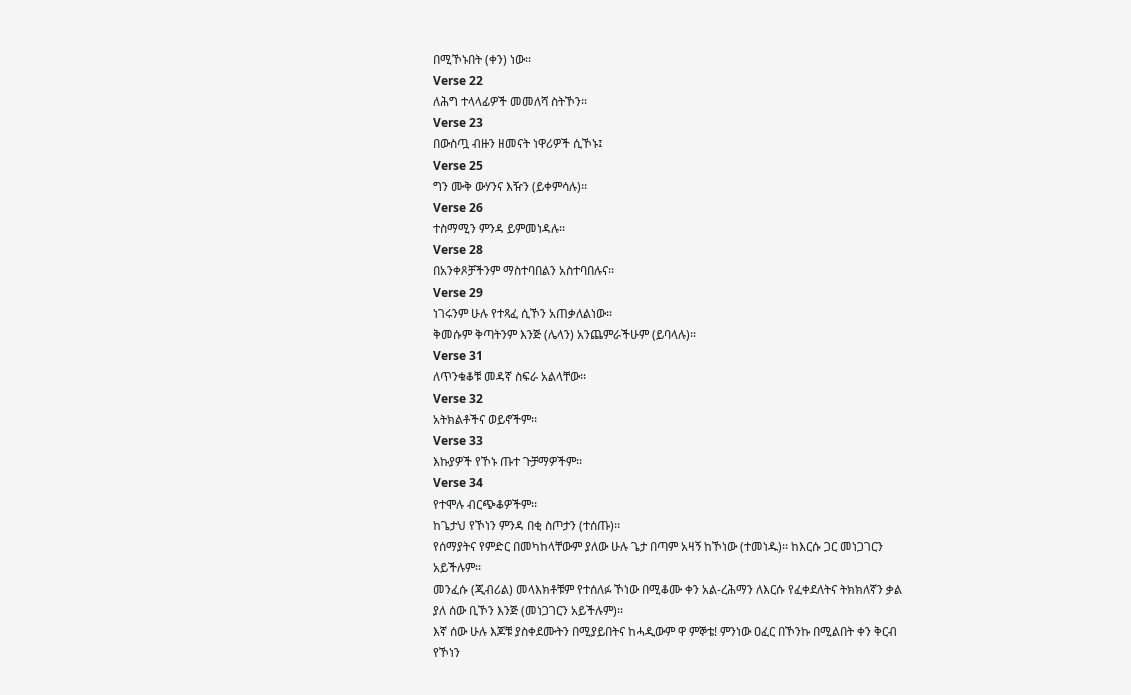በሚኾኑበት (ቀን) ነው፡፡
Verse 22
ለሕግ ተላላፊዎች መመለሻ ስትኾን፡፡
Verse 23
በውስጧ ብዙን ዘመናት ነዋሪዎች ሲኾኑ፤
Verse 25
ግን ሙቅ ውሃንና እዥን (ይቀምሳሉ)፡፡
Verse 26
ተስማሚን ምንዳ ይምመነዳሉ፡፡
Verse 28
በአንቀጾቻችንም ማስተባበልን አስተባበሉና፡፡
Verse 29
ነገሩንም ሁሉ የተጻፈ ሲኾን አጠቃለልነው፡፡
ቅመሱም ቅጣትንም እንጅ (ሌላን) አንጨምራችሁም (ይባላሉ)፡፡
Verse 31
ለጥንቁቆቹ መዳኛ ስፍራ አልላቸው፡፡
Verse 32
አትክልቶችና ወይኖችም፡፡
Verse 33
እኩያዎች የኾኑ ጡተ ጉቻማዎችም፡፡
Verse 34
የተሞሉ ብርጭቆዎችም፡፡
ከጌታህ የኾነን ምንዳ በቂ ስጦታን (ተሰጡ)፡፡
የሰማያትና የምድር በመካከላቸውም ያለው ሁሉ ጌታ በጣም አዛኝ ከኾነው (ተመነዱ)፡፡ ከእርሱ ጋር መነጋገርን አይችሉም፡፡
መንፈሱ (ጂብሪል) መላእክቶቹም የተሰለፉ ኾነው በሚቆሙ ቀን አል-ረሕማን ለእርሱ የፈቀደለትና ትክክለኛን ቃል ያለ ሰው ቢኾን እንጅ (መነጋገርን አይችሉም)፡፡
እኛ ሰው ሁሉ እጆቹ ያስቀደሙትን በሚያይበትና ከሓዲውም ዋ ምኞቴ! ምንነው ዐፈር በኾንኩ በሚልበት ቀን ቅርብ የኾነን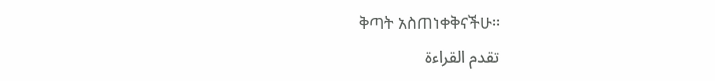ቅጣት አስጠነቀቅናችሁ፡፡
تقدم القراءة